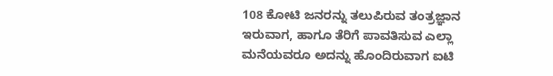108 ಕೋಟಿ ಜನರನ್ನು ತಲುಪಿರುವ ತಂತ್ರಜ್ಞಾನ ಇರುವಾಗ, ಹಾಗೂ ತೆರಿಗೆ ಪಾವತಿಸುವ ಎಲ್ಲಾ ಮನೆಯವರೂ ಅದನ್ನು ಹೊಂದಿರುವಾಗ ಐಟಿ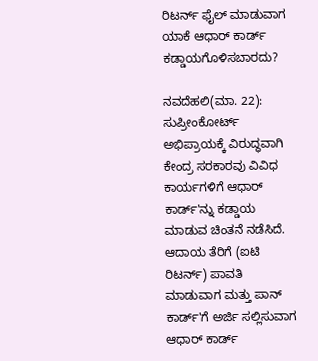ರಿಟರ್ನ್ ಫೈಲ್ ಮಾಡುವಾಗ ಯಾಕೆ ಆಧಾರ್ ಕಾರ್ಡ್ ಕಡ್ಡಾಯಗೊಳಿಸಬಾರದು?

ನವದೆಹಲಿ(ಮಾ. 22): ಸುಪ್ರೀಂಕೋರ್ಟ್ ಅಭಿಪ್ರಾಯಕ್ಕೆ ವಿರುದ್ಧವಾಗಿ ಕೇಂದ್ರ ಸರಕಾರವು ವಿವಿಧ ಕಾರ್ಯಗಳಿಗೆ ಆಧಾರ್ ಕಾರ್ಡ್'ನ್ನು ಕಡ್ಡಾಯ ಮಾಡುವ ಚಿಂತನೆ ನಡೆಸಿದೆ. ಆದಾಯ ತೆರಿಗೆ (ಐಟಿ ರಿಟರ್ನ್) ಪಾವತಿ ಮಾಡುವಾಗ ಮತ್ತು ಪಾನ್ ಕಾರ್ಡ್'ಗೆ ಅರ್ಜಿ ಸಲ್ಲಿಸುವಾಗ ಆಧಾರ್ ಕಾರ್ಡ್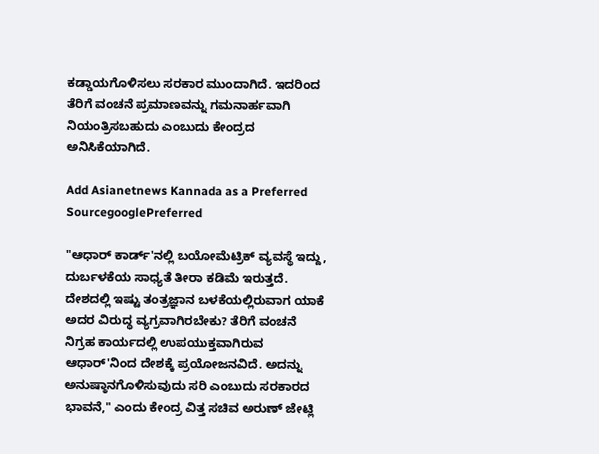ಕಡ್ಡಾಯಗೊಳಿಸಲು ಸರಕಾರ ಮುಂದಾಗಿದೆ. ಇದರಿಂದ ತೆರಿಗೆ ವಂಚನೆ ಪ್ರಮಾಣವನ್ನು ಗಮನಾರ್ಹವಾಗಿ ನಿಯಂತ್ರಿಸಬಹುದು ಎಂಬುದು ಕೇಂದ್ರದ ಅನಿಸಿಕೆಯಾಗಿದೆ.

Add Asianetnews Kannada as a Preferred SourcegooglePreferred

"ಆಧಾರ್ ಕಾರ್ಡ್'ನಲ್ಲಿ ಬಯೋಮೆಟ್ರಿಕ್ ವ್ಯವಸ್ಥೆ ಇದ್ದು, ದುರ್ಬಳಕೆಯ ಸಾಧ್ಯತೆ ತೀರಾ ಕಡಿಮೆ ಇರುತ್ತದೆ. ದೇಶದಲ್ಲಿ ಇಷ್ಟು ತಂತ್ರಜ್ಞಾನ ಬಳಕೆಯಲ್ಲಿರುವಾಗ ಯಾಕೆ ಅದರ ವಿರುದ್ಧ ವ್ಯಗ್ರವಾಗಿರಬೇಕು? ತೆರಿಗೆ ವಂಚನೆ ನಿಗ್ರಹ ಕಾರ್ಯದಲ್ಲಿ ಉಪಯುಕ್ತವಾಗಿರುವ ಆಧಾರ್'ನಿಂದ ದೇಶಕ್ಕೆ ಪ್ರಯೋಜನವಿದೆ. ಅದನ್ನು ಅನುಷ್ಠಾನಗೊಳಿಸುವುದು ಸರಿ ಎಂಬುದು ಸರಕಾರದ ಭಾವನೆ," ಎಂದು ಕೇಂದ್ರ ವಿತ್ತ ಸಚಿವ ಅರುಣ್ ಜೇಟ್ಲಿ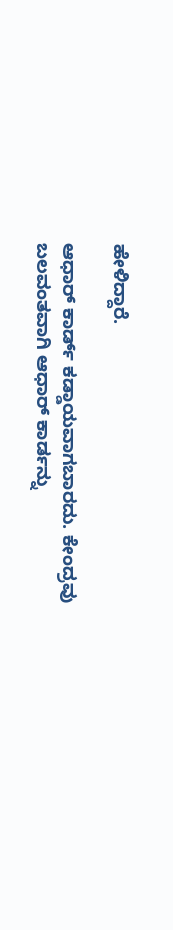ಹೇಳಿದ್ದಾರೆ.

ಆಧಾರ್ ಕಾರ್ಡ್ ಕಡ್ಡಾಯವಾಗಬಾರದು. ಕೇಂದ್ರವು ಬಲವಂತವಾಗಿ ಆಧಾರ್ ಕಾರ್ಡನ್ನು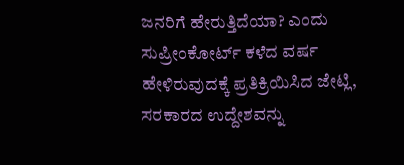ಜನರಿಗೆ ಹೇರುತ್ತಿದೆಯಾ? ಎಂದು ಸುಪ್ರೀಂಕೋರ್ಟ್ ಕಳೆದ ವರ್ಷ ಹೇಳಿರುವುದಕ್ಕೆ ಪ್ರತಿಕ್ರಿಯಿಸಿದ ಜೇಟ್ಲಿ, ಸರಕಾರದ ಉದ್ದೇಶವನ್ನು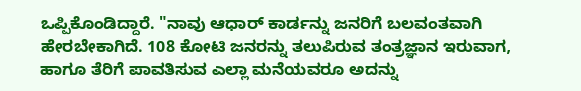ಒಪ್ಪಿಕೊಂಡಿದ್ದಾರೆ. "ನಾವು ಆಧಾರ್ ಕಾರ್ಡನ್ನು ಜನರಿಗೆ ಬಲವಂತವಾಗಿ ಹೇರಬೇಕಾಗಿದೆ. 108 ಕೋಟಿ ಜನರನ್ನು ತಲುಪಿರುವ ತಂತ್ರಜ್ಞಾನ ಇರುವಾಗ, ಹಾಗೂ ತೆರಿಗೆ ಪಾವತಿಸುವ ಎಲ್ಲಾ ಮನೆಯವರೂ ಅದನ್ನು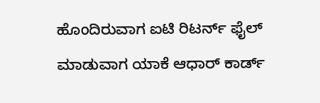ಹೊಂದಿರುವಾಗ ಐಟಿ ರಿಟರ್ನ್ ಫೈಲ್ ಮಾಡುವಾಗ ಯಾಕೆ ಆಧಾರ್ ಕಾರ್ಡ್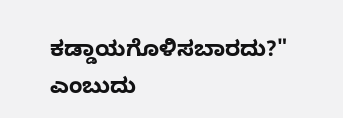ಕಡ್ಡಾಯಗೊಳಿಸಬಾರದು?" ಎಂಬುದು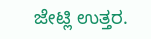ಜೇಟ್ಲಿ ಉತ್ತರ.